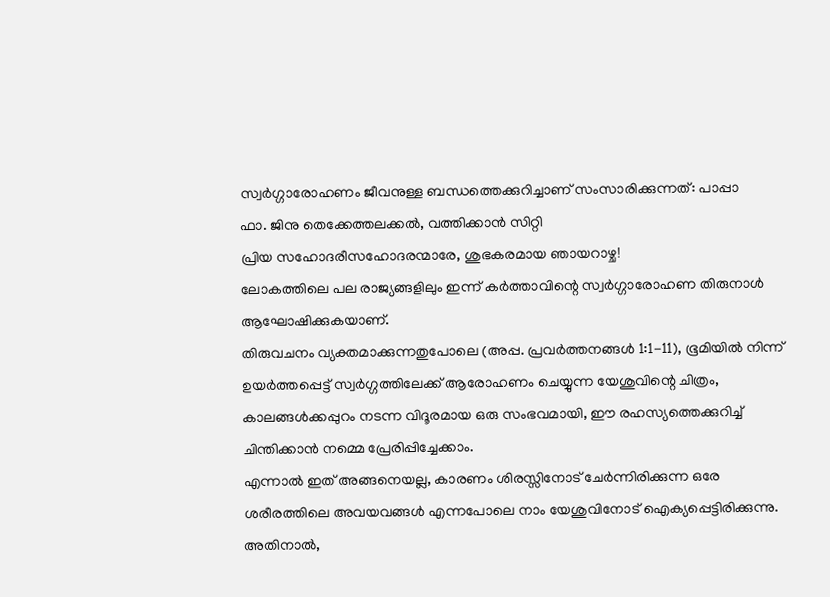സ്വർഗ്ഗാരോഹണം ജീവനുള്ള ബന്ധത്തെക്കുറിച്ചാണ് സംസാരിക്കുന്നത്: പാപ്പാ
ഫാ. ജിനു തെക്കേത്തലക്കൽ, വത്തിക്കാൻ സിറ്റി
പ്രിയ സഹോദരീസഹോദരന്മാരേ, ശുഭകരമായ ഞായറാഴ്ച!
ലോകത്തിലെ പല രാജ്യങ്ങളിലും ഇന്ന് കർത്താവിന്റെ സ്വർഗ്ഗാരോഹണ തിരുനാൾ ആഘോഷിക്കുകയാണ്.
തിരുവചനം വ്യക്തമാക്കുന്നതുപോലെ (അപ്പ. പ്രവർത്തനങ്ങൾ 1:1-11), ഭൂമിയിൽ നിന്ന് ഉയർത്തപ്പെട്ട് സ്വർഗ്ഗത്തിലേക്ക് ആരോഹണം ചെയ്യുന്ന യേശുവിന്റെ ചിത്രം, കാലങ്ങൾക്കപ്പുറം നടന്ന വിദൂരമായ ഒരു സംഭവമായി, ഈ രഹസ്യത്തെക്കുറിച്ച് ചിന്തിക്കാൻ നമ്മെ പ്രേരിപ്പിച്ചേക്കാം.
എന്നാൽ ഇത് അങ്ങനെയല്ല, കാരണം ശിരസ്സിനോട് ചേർന്നിരിക്കുന്ന ഒരേ ശരീരത്തിലെ അവയവങ്ങൾ എന്നപോലെ നാം യേശുവിനോട് ഐക്യപ്പെട്ടിരിക്കുന്നു. അതിനാൽ,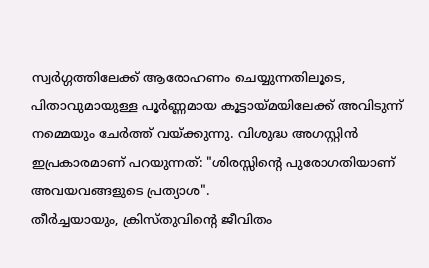സ്വർഗ്ഗത്തിലേക്ക് ആരോഹണം ചെയ്യുന്നതിലൂടെ, പിതാവുമായുള്ള പൂർണ്ണമായ കൂട്ടായ്മയിലേക്ക് അവിടുന്ന് നമ്മെയും ചേർത്ത് വയ്ക്കുന്നു. വിശുദ്ധ അഗസ്റ്റിൻ ഇപ്രകാരമാണ് പറയുന്നത്: "ശിരസ്സിന്റെ പുരോഗതിയാണ് അവയവങ്ങളുടെ പ്രത്യാശ".
തീർച്ചയായും, ക്രിസ്തുവിന്റെ ജീവിതം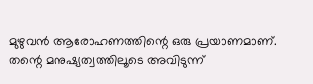മുഴുവൻ ആരോഹണത്തിന്റെ ഒരു പ്രയാണമാണ്. തന്റെ മനുഷ്യത്വത്തിലൂടെ അവിടുന്ന്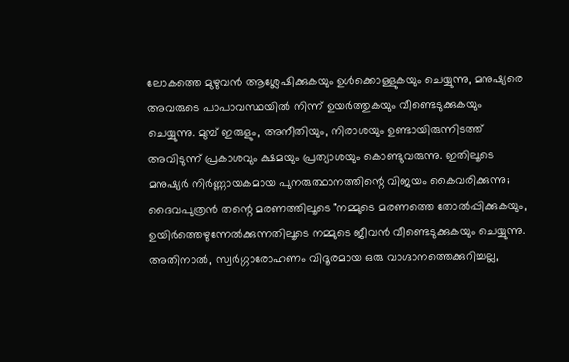ലോകത്തെ മുഴുവൻ ആശ്ലേഷിക്കുകയും ഉൾക്കൊള്ളുകയും ചെയ്യുന്നു, മനുഷ്യരെ അവരുടെ പാപാവസ്ഥയിൽ നിന്ന് ഉയർത്തുകയും വീണ്ടെടുക്കുകയും ചെയ്യുന്നു. മുമ്പ് ഇരുളും, അനീതിയും, നിരാശയും ഉണ്ടായിരുന്നിടത്ത് അവിടുന്ന് പ്രകാശവും ക്ഷമയും പ്രത്യാശയും കൊണ്ടുവരുന്നു. ഇതിലൂടെ മനുഷ്യർ നിർണ്ണായകമായ പുനരുത്ഥാനത്തിന്റെ വിജയം കൈവരിക്കുന്നു; ദൈവപുത്രൻ തന്റെ മരണത്തിലൂടെ "നമ്മുടെ മരണത്തെ തോൽപ്പിക്കുകയും, ഉയിർത്തെഴുന്നേൽക്കുന്നതിലൂടെ നമ്മുടെ ജീവൻ വീണ്ടെടുക്കുകയും ചെയ്യുന്നു.
അതിനാൽ, സ്വർഗ്ഗാരോഹണം വിദൂരമായ ഒരു വാഗ്ദാനത്തെക്കുറിച്ചല്ല,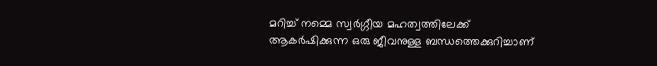മറിച്ച് നമ്മെ സ്വർഗ്ഗീയ മഹത്വത്തിലേക്ക് ആകർഷിക്കുന്ന ഒരു ജീവനുള്ള ബന്ധത്തെക്കുറിച്ചാണ്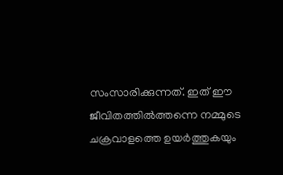സംസാരിക്കുന്നത്. ഇത് ഈ ജീവിതത്തിൽത്തന്നെ നമ്മുടെ ചക്രവാളത്തെ ഉയർത്തുകയും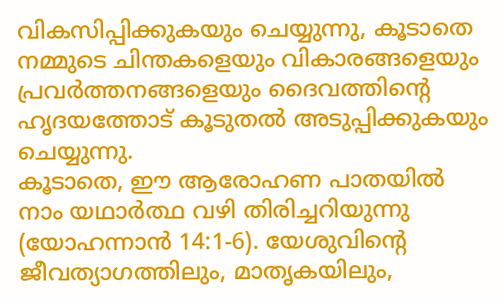വികസിപ്പിക്കുകയും ചെയ്യുന്നു, കൂടാതെ നമ്മുടെ ചിന്തകളെയും വികാരങ്ങളെയും പ്രവർത്തനങ്ങളെയും ദൈവത്തിന്റെ ഹൃദയത്തോട് കൂടുതൽ അടുപ്പിക്കുകയും ചെയ്യുന്നു.
കൂടാതെ, ഈ ആരോഹണ പാതയിൽ നാം യഥാർത്ഥ വഴി തിരിച്ചറിയുന്നു (യോഹന്നാൻ 14:1-6). യേശുവിന്റെ ജീവത്യാഗത്തിലും, മാതൃകയിലും,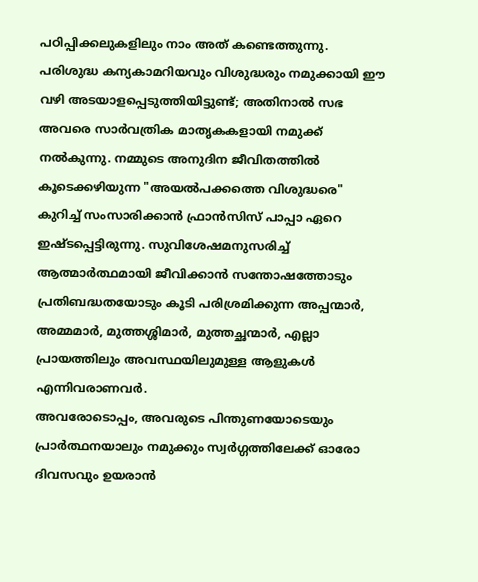പഠിപ്പിക്കലുകളിലും നാം അത് കണ്ടെത്തുന്നു. പരിശുദ്ധ കന്യകാമറിയവും വിശുദ്ധരും നമുക്കായി ഈ വഴി അടയാളപ്പെടുത്തിയിട്ടുണ്ട്; അതിനാൽ സഭ അവരെ സാർവത്രിക മാതൃകകളായി നമുക്ക് നൽകുന്നു. നമ്മുടെ അനുദിന ജീവിതത്തിൽ കൂടെക്കഴിയുന്ന "അയൽപക്കത്തെ വിശുദ്ധരെ" കുറിച്ച് സംസാരിക്കാൻ ഫ്രാൻസിസ് പാപ്പാ ഏറെ ഇഷ്ടപ്പെട്ടിരുന്നു. സുവിശേഷമനുസരിച്ച് ആത്മാർത്ഥമായി ജീവിക്കാൻ സന്തോഷത്തോടും പ്രതിബദ്ധതയോടും കൂടി പരിശ്രമിക്കുന്ന അപ്പന്മാർ, അമ്മമാർ, മുത്തശ്ശിമാർ, മുത്തച്ഛന്മാർ, എല്ലാ പ്രായത്തിലും അവസ്ഥയിലുമുള്ള ആളുകൾ എന്നിവരാണവർ.
അവരോടൊപ്പം, അവരുടെ പിന്തുണയോടെയും പ്രാർത്ഥനയാലും നമുക്കും സ്വർഗ്ഗത്തിലേക്ക് ഓരോ ദിവസവും ഉയരാൻ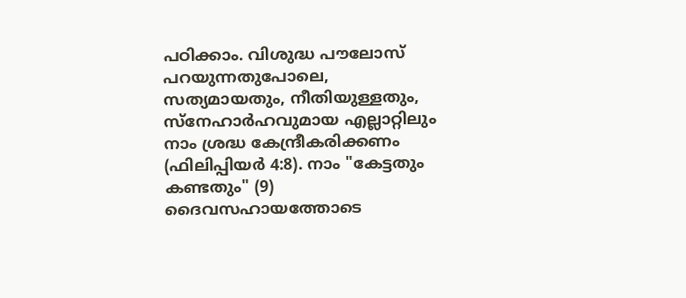പഠിക്കാം. വിശുദ്ധ പൗലോസ് പറയുന്നതുപോലെ, സത്യമായതും, നീതിയുള്ളതും, സ്നേഹാർഹവുമായ എല്ലാറ്റിലും നാം ശ്രദ്ധ കേന്ദ്രീകരിക്കണം (ഫിലിപ്പിയർ 4:8). നാം "കേട്ടതും കണ്ടതും" (9) ദൈവസഹായത്തോടെ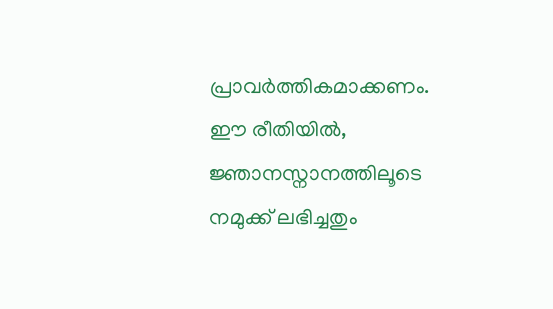പ്രാവർത്തികമാക്കണം. ഈ രീതിയിൽ, ജ്ഞാനസ്നാനത്തിലൂടെ നമുക്ക് ലഭിച്ചതും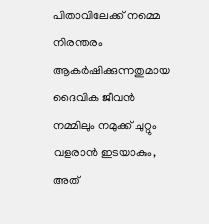പിതാവിലേക്ക് നമ്മെ നിരന്തരം ആകർഷിക്കുന്നതുമായ ദൈവിക ജീവൻ നമ്മിലും നമുക്ക് ചുറ്റും വളരാൻ ഇടയാകും, അത്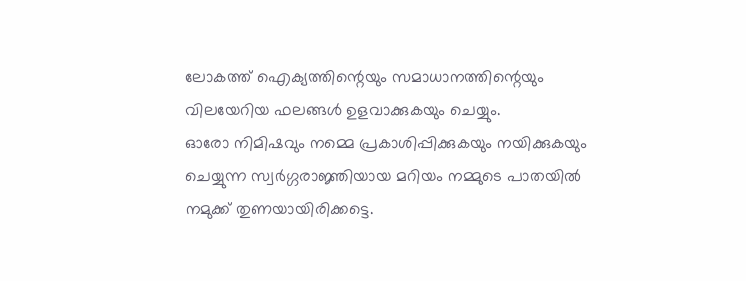ലോകത്ത് ഐക്യത്തിന്റെയും സമാധാനത്തിന്റെയും വിലയേറിയ ഫലങ്ങൾ ഉളവാക്കുകയും ചെയ്യും.
ഓരോ നിമിഷവും നമ്മെ പ്രകാശിപ്പിക്കുകയും നയിക്കുകയും ചെയ്യുന്ന സ്വർഗ്ഗരാജ്ഞിയായ മറിയം നമ്മുടെ പാതയിൽ നമുക്ക് തുണയായിരിക്കട്ടെ.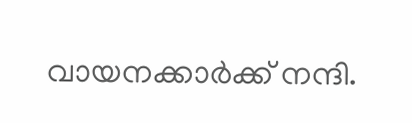വായനക്കാർക്ക് നന്ദി.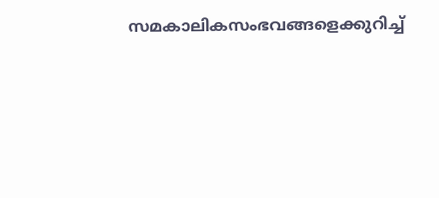സമകാലികസംഭവങ്ങളെക്കുറിച്ച്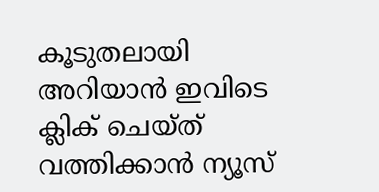കൂടുതലായി അറിയാൻ ഇവിടെ ക്ലിക് ചെയ്ത് വത്തിക്കാൻ ന്യൂസ്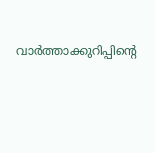വാർത്താക്കുറിപ്പിന്റെ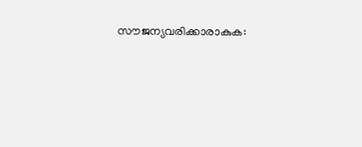സൗജന്യവരിക്കാരാകുക: